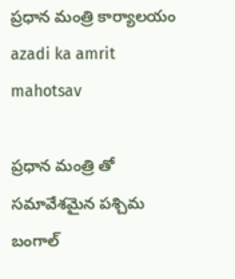ప్రధాన మంత్రి కార్యాలయం
azadi ka amrit mahotsav

ప్రధాన మంత్రి తో సమావేశమైన పశ్చిమ బంగాల్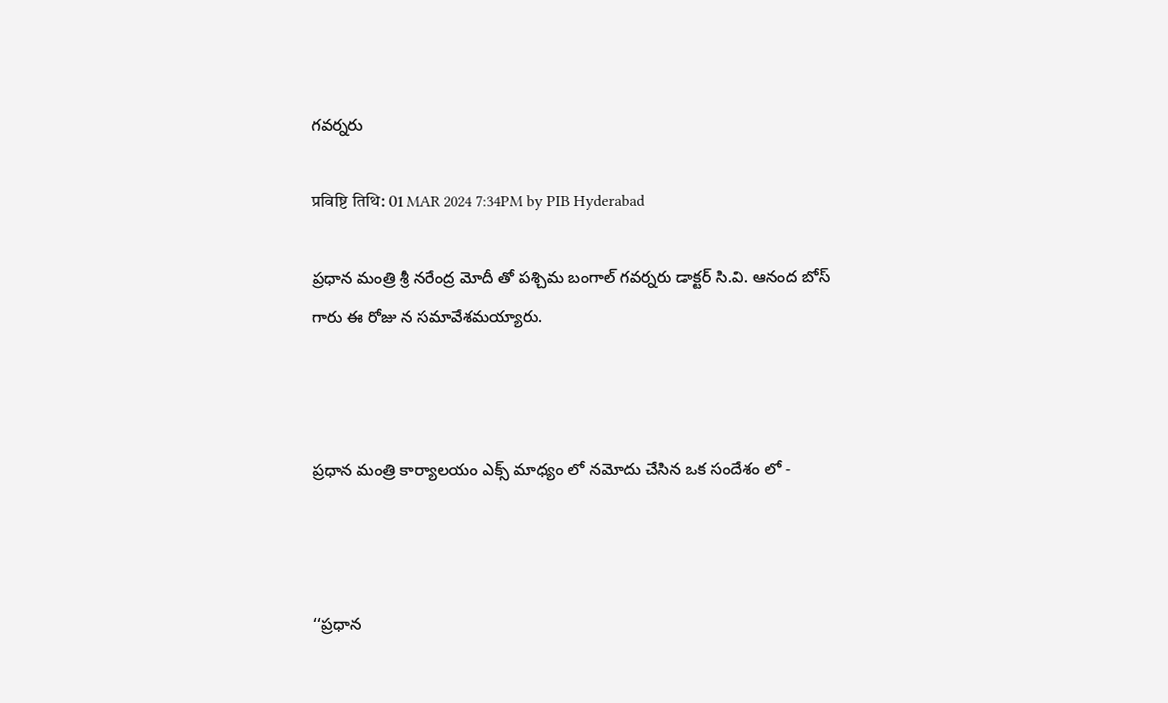గవర్నరు

प्रविष्टि तिथि: 01 MAR 2024 7:34PM by PIB Hyderabad

ప్రధాన మంత్రి శ్రీ నరేంద్ర మోదీ తో పశ్చిమ బంగాల్ గవర్నరు డాక్టర్ సి.వి. ఆనంద బోస్ గారు ఈ రోజు న సమావేశమయ్యారు.



ప్రధాన మంత్రి కార్యాలయం ఎక్స్ మాధ్యం లో నమోదు చేసిన ఒక సందేశం లో -



‘‘ప్రధాన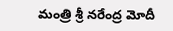మంత్రి శ్రీ నరేంద్ర మోదీ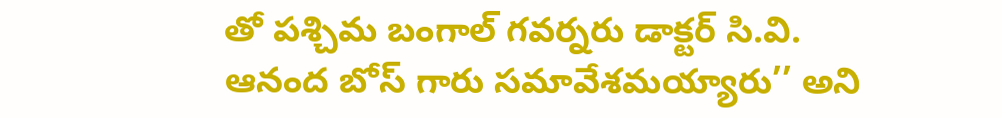తో పశ్చిమ బంగాల్ గవర్నరు డాక్టర్ సి.వి. ఆనంద బోస్ గారు సమావేశమయ్యారు’’ అని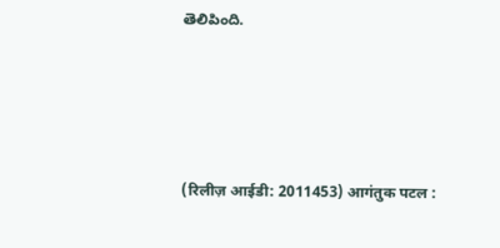తెలిపింది.






(रिलीज़ आईडी: 2011453) आगंतुक पटल :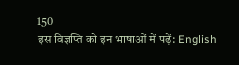150
इस विज्ञप्ति को इन भाषाओं में पढ़ें: English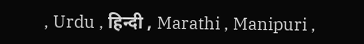, Urdu , हिन्दी , Marathi , Manipuri ,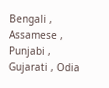Bengali , Assamese , Punjabi , Gujarati , Odia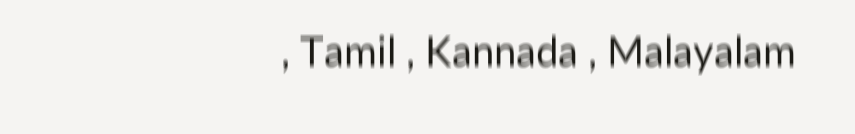, Tamil , Kannada , Malayalam